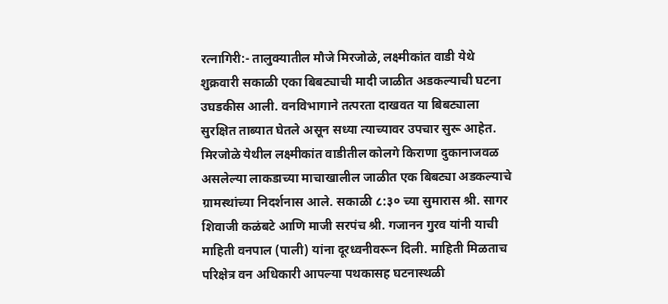रत्नागिरी:- तालुक्यातील मौजे मिरजोळे, लक्ष्मीकांत वाडी येथे शुक्रवारी सकाळी एका बिबट्याची मादी जाळीत अडकल्याची घटना उघडकीस आली. वनविभागाने तत्परता दाखवत या बिबट्याला सुरक्षित ताब्यात घेतले असून सध्या त्याच्यावर उपचार सुरू आहेत.
मिरजोळे येथील लक्ष्मीकांत वाडीतील कोलगे किराणा दुकानाजवळ असलेल्या लाकडाच्या माचाखालील जाळीत एक बिबट्या अडकल्याचे ग्रामस्थांच्या निदर्शनास आले. सकाळी ८:३० च्या सुमारास श्री. सागर शिवाजी कळंबटे आणि माजी सरपंच श्री. गजानन गुरव यांनी याची माहिती वनपाल (पाली) यांना दूरध्वनीवरून दिली. माहिती मिळताच परिक्षेत्र वन अधिकारी आपल्या पथकासह घटनास्थळी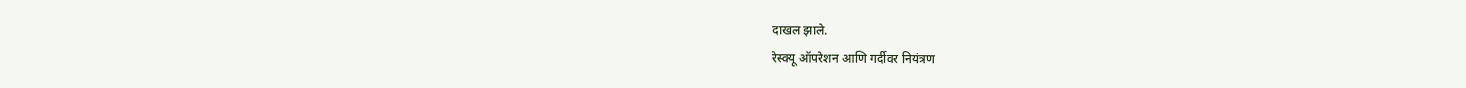दाखल झाले.
रेस्क्यू ऑपरेशन आणि गर्दीवर नियंत्रण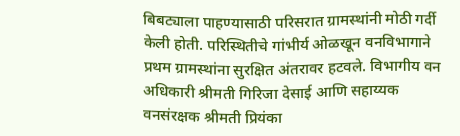बिबट्याला पाहण्यासाठी परिसरात ग्रामस्थांनी मोठी गर्दी केली होती. परिस्थितीचे गांभीर्य ओळखून वनविभागाने प्रथम ग्रामस्थांना सुरक्षित अंतरावर हटवले. विभागीय वन अधिकारी श्रीमती गिरिजा देसाई आणि सहाय्यक वनसंरक्षक श्रीमती प्रियंका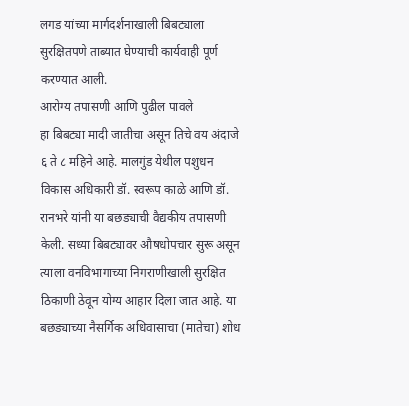लगड यांच्या मार्गदर्शनाखाली बिबट्याला सुरक्षितपणे ताब्यात घेण्याची कार्यवाही पूर्ण करण्यात आली.
आरोग्य तपासणी आणि पुढील पावले
हा बिबट्या मादी जातीचा असून तिचे वय अंदाजे ६ ते ८ महिने आहे. मालगुंड येथील पशुधन विकास अधिकारी डॉ. स्वरूप काळे आणि डॉ. रानभरे यांनी या बछड्याची वैद्यकीय तपासणी केली. सध्या बिबट्यावर औषधोपचार सुरू असून त्याला वनविभागाच्या निगराणीखाली सुरक्षित ठिकाणी ठेवून योग्य आहार दिला जात आहे. या बछड्याच्या नैसर्गिक अधिवासाचा (मातेचा) शोध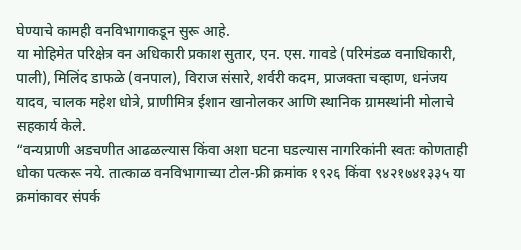घेण्याचे कामही वनविभागाकडून सुरू आहे.
या मोहिमेत परिक्षेत्र वन अधिकारी प्रकाश सुतार, एन. एस. गावडे (परिमंडळ वनाधिकारी, पाली), मिलिंद डाफळे (वनपाल), विराज संसारे, शर्वरी कदम, प्राजक्ता चव्हाण, धनंजय यादव, चालक महेश धोत्रे, प्राणीमित्र ईशान खानोलकर आणि स्थानिक ग्रामस्थांनी मोलाचे सहकार्य केले.
“वन्यप्राणी अडचणीत आढळल्यास किंवा अशा घटना घडल्यास नागरिकांनी स्वतः कोणताही धोका पत्करू नये. तात्काळ वनविभागाच्या टोल-फ्री क्रमांक १९२६ किंवा ९४२१७४१३३५ या क्रमांकावर संपर्क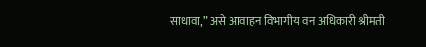साधावा,” असे आवाहन विभागीय वन अधिकारी श्रीमती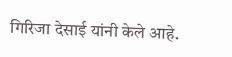गिरिजा देसाई यांनी केले आहे.